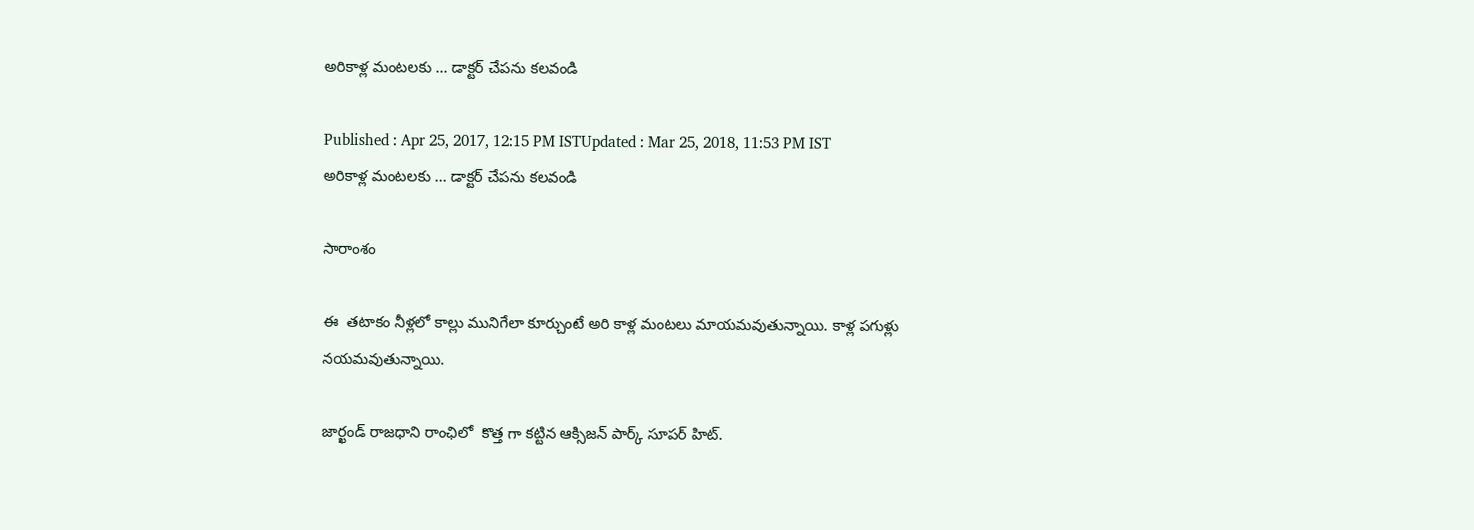అరికాళ్ల మంటలకు ... డాక్టర్ చేపను కలవండి

Published : Apr 25, 2017, 12:15 PM ISTUpdated : Mar 25, 2018, 11:53 PM IST
అరికాళ్ల మంటలకు ... డాక్టర్ చేపను కలవండి

సారాంశం

ఈ  తటాకం నీళ్లలో కాల్లు మునిగేలా కూర్చుంటే అరి కాళ్ల మంటలు మాయమవుతున్నాయి. కాళ్ల పగుళ్లు నయమవుతున్నాయి.

జార్ఖండ్ రాజధాని రాంఛిలో  కొత్త గా కట్టిన ఆక్సిజన్ పార్క్ సూపర్ హిట్.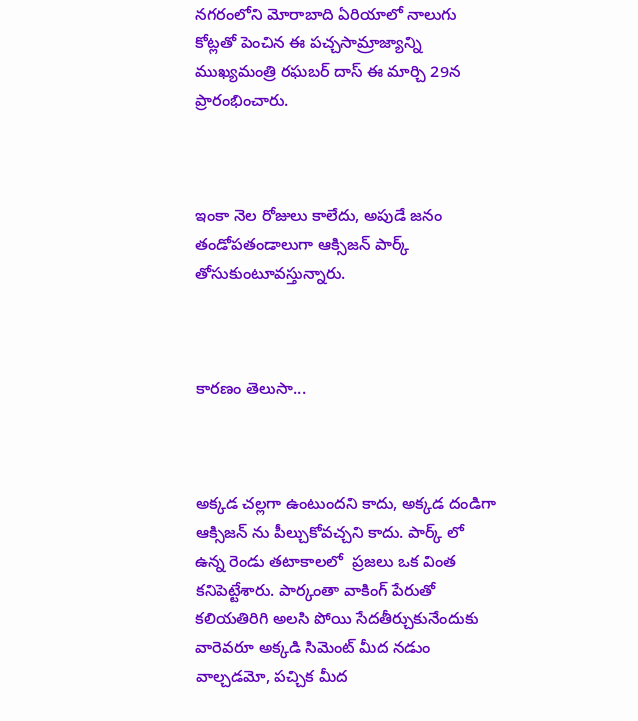నగరంలోని మోరాబాది ఏరియాలో నాలుగు కోట్లతో పెంచిన ఈ పచ్చసామ్రాజ్యాన్ని ముఖ్యమంత్రి రఘబర్ దాస్ ఈ మార్చి 29న ప్రారంభించారు.



ఇంకా నెల రోజులు కాలేదు, అపుడే జనం తండోపతండాలుగా ఆక్సిజన్ పార్క్ తోసుకుంటూవస్తున్నారు.



కారణం తెలుసా...



అక్కడ చల్లగా ఉంటుందని కాదు, అక్కడ దండిగా ఆక్సిజన్ ను పీల్చుకోవచ్చని కాదు. పార్క్ లో ఉన్న రెండు తటాకాలలో  ప్రజలు ఒక వింత కనిపెట్టేశారు. పార్కంతా వాకింగ్ పేరుతో కలియతిరిగి అలసి పోయి సేదతీర్చుకునేందుకు వారెవరూ అక్కడి సిమెంట్ మీద నడుం వాల్చడమో, పచ్చిక మీద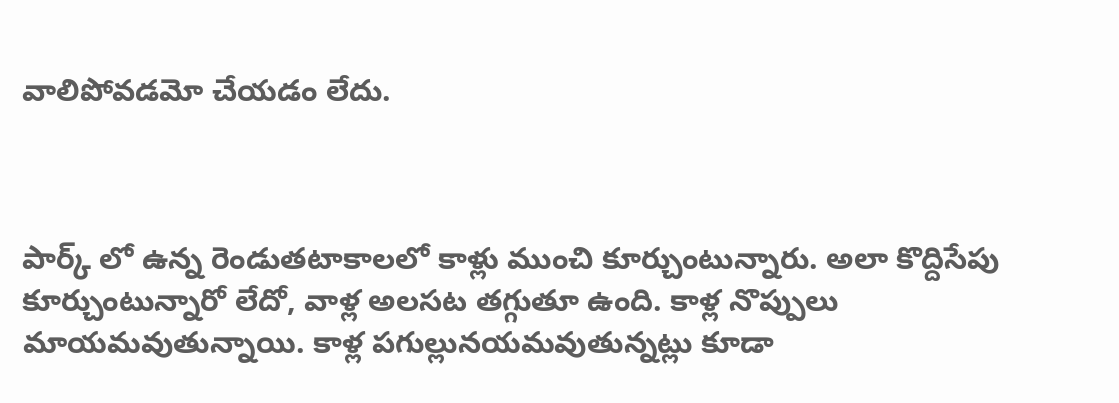వాలిపోవడమో చేయడం లేదు.



పార్క్ లో ఉన్న రెండుతటాకాలలో కాళ్లు ముంచి కూర్చుంటున్నారు. అలా కొద్దిసేపు కూర్చుంటున్నారో లేదో, వాళ్ల అలసట తగ్గుతూ ఉంది. కాళ్ల నొప్పులు మాయమవుతున్నాయి. కాళ్ల పగుల్లునయమవుతున్నట్లు కూడా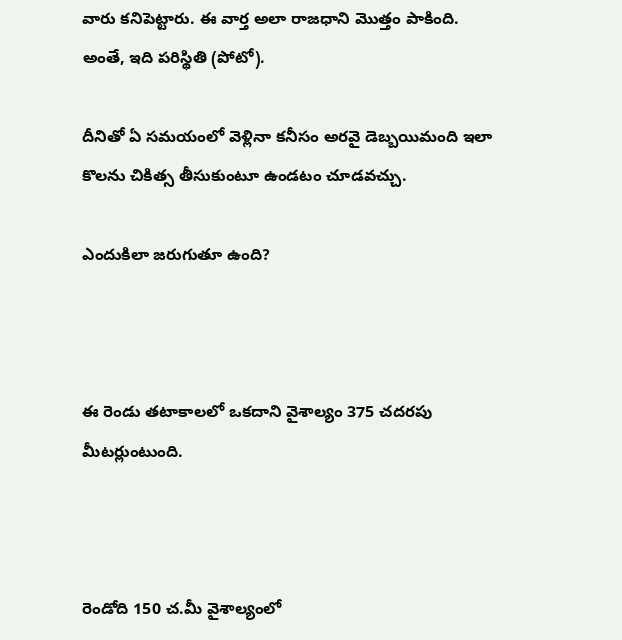వారు కనిపెట్టారు. ఈ వార్త అలా రాజధాని మొత్తం పాకింది. అంతే, ఇది పరిస్థితి (పోటో).

దీనితో ఏ సమయంలో వెళ్లినా కనీసం అరవై డెబ్బయిమంది ఇలా కొలను చికిత్స తీసుకుంటూ ఉండటం చూడవచ్చు.

ఎందుకిలా జరుగుతూ ఉంది?



ఈ రెండు తటాకాలలో ఒకదాని వైశాల్యం 375 చదరపు మీటర్లుంటుంది.



రెండోది 150 చ.మీ వైశాల్యంలో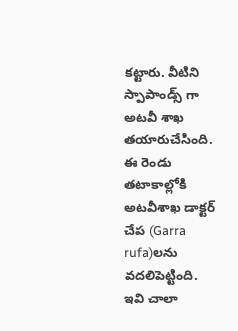కట్టారు. వీటిని స్పాపాండ్స్ గా అటవీ శాఖ తయారుచేసింది. ఈ రెండు   తటాకాల్లోకి అటవీశాఖ డాక్టర్ చేప (Garra rufa)లను వదలిపెట్టింది. ఇవి చాలా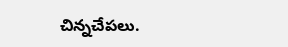చిన్నచేపలు.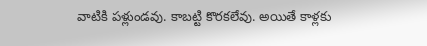వాటికి పళ్లుండవు. కాబట్టి కొరకలేవు. అయితే కాళ్లకు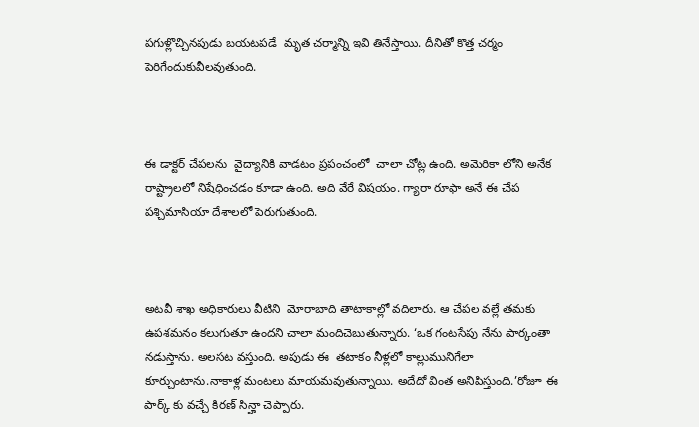పగుళ్లొచ్చినపుడు బయటపడే  మృత చర్మాన్ని ఇవి తినేస్తాయి. దీనితో కొత్త చర్మం పెరిగేందుకువీలవుతుంది.



ఈ డాక్టర్ చేపలను  వైద్యానికి వాడటం ప్రపంచంలో  చాలా చోట్ల ఉంది. అమెరికా లోని అనేక రాష్ట్రాలలో నిషేధించడం కూడా ఉంది. అది వేరే విషయం. గ్యారా రూఫా అనే ఈ చేప పశ్చిమాసియా దేశాలలో పెరుగుతుంది.



అటవీ శాఖ అధికారులు వీటిని  మోరాబాది తాటాకాల్లో వదిలారు. ఆ చేపల వల్లే తమకు ఉపశమనం కలుగుతూ ఉందని చాలా మందిచెబుతున్నారు. ‘ఒక గంటసేపు నేను పార్కంతా నడుస్తాను. అలసట వస్తుంది. అపుడు ఈ  తటాకం నీళ్లలో కాల్లుమునిగేలా కూర్చుంటాను.నాకాళ్ల మంటలు మాయమవుతున్నాయి. అదేదో వింత అనిపిస్తుంది.’రోజూ ఈ పార్క్ కు వచ్చే కిరణ్ సిన్హా చెప్పారు.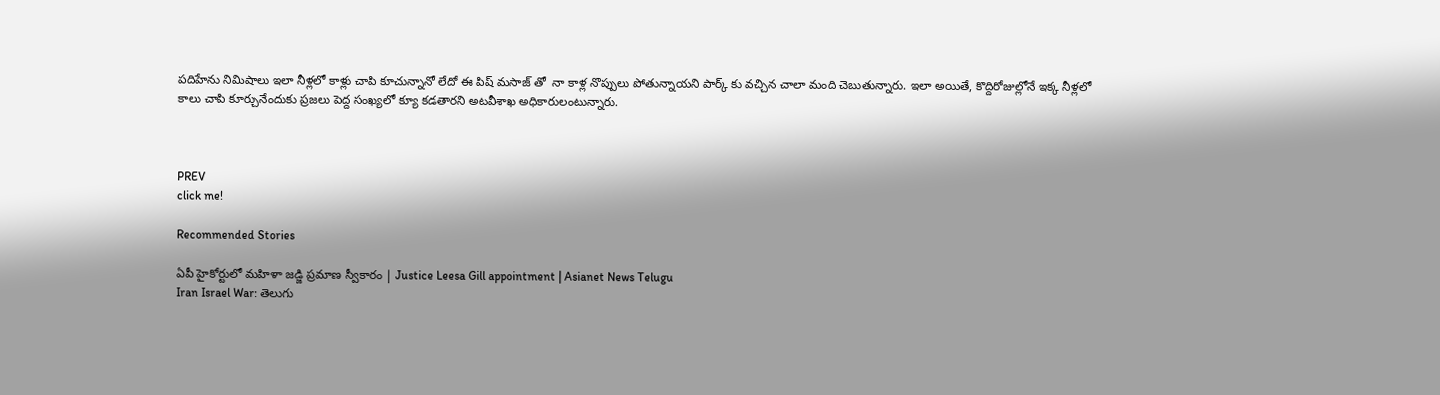పదిహేను నిమిషాలు ఇలా నీళ్లలో కాళ్లు చాపి కూచున్నానో లేదో ఈ పిష్ మసాజ్ తో  నా కాళ్ల నొప్పులు పోతున్నాయని పార్క్ కు వచ్చిన చాలా మంది చెబుతున్నారు. ఇలా అయితే, కొద్దిరోజుల్లోనే ఇక్క నీళ్లలో కాలు చాపి కూర్చునేందుకు ప్రజలు పెద్ద సంఖ్యలో క్యూ కడతారని అటవీశాఖ అధికారులంటున్నారు.



PREV
click me!

Recommended Stories

ఏపీ హైకోర్టులో మహిళా జడ్జి ప్రమాణ స్వీకారం | Justice Leesa Gill appointment | Asianet News Telugu
Iran Israel War: తెలుగు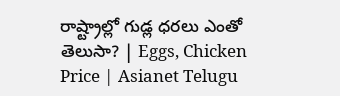రాష్ట్రాల్లో గుడ్ల ధరలు ఎంతో తెలుసా? | Eggs, Chicken Price | Asianet Telugu